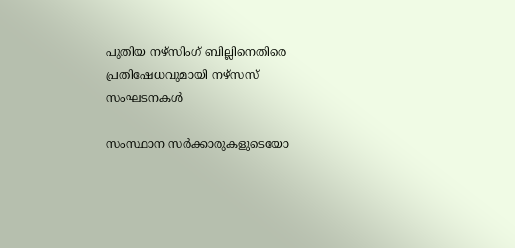പുതിയ നഴ്സിംഗ് ബില്ലിനെതിരെ പ്രതിഷേധവുമായി നഴ്സസ് സംഘടനകള്‍

സംസ്ഥാന സര്‍ക്കാരുകളുടെയോ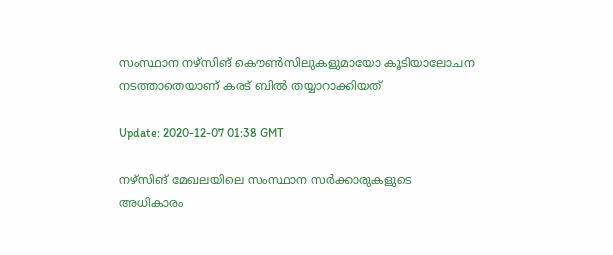സംസ്ഥാന നഴ്സിങ് കൌണ്‍സിലുകളുമായോ കൂടിയാലോചന നടത്താതെയാണ് കരട് ബില്‍ തയ്യാറാക്കിയത്

Update: 2020-12-07 01:38 GMT

നഴ്സിങ് മേഖലയിലെ സംസ്ഥാന സര്‍ക്കാരുകളുടെ അധികാരം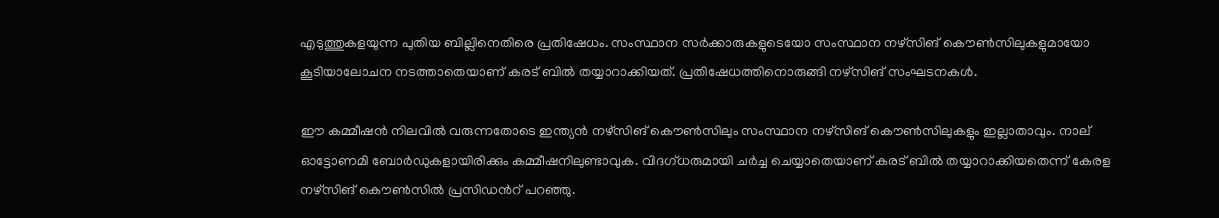എടുത്തുകളയുന്ന പുതിയ ബില്ലിനെതിരെ പ്രതിഷേധം. സംസ്ഥാന സര്‍ക്കാരുകളുടെയോ സംസ്ഥാന നഴ്സിങ് കൌണ്‍സിലുകളുമായോ കൂടിയാലോചന നടത്താതെയാണ് കരട് ബില്‍ തയ്യാറാക്കിയത്. പ്രതിഷേധത്തിനൊരുങ്ങി നഴ്സിങ് സംഘടനകള്‍.

ഈ കമ്മീഷന്‍ നിലവില്‍ വരുന്നതോടെ ഇന്ത്യന്‍ നഴ്സിങ് കൌണ്‍സിലും സംസ്ഥാന നഴ്സിങ് കൌണ്‍സിലുകളും ഇല്ലാതാവും. നാല് ഓട്ടോണമി ബോര്‍ഡുകളായിരിക്കും കമ്മീഷനിലുണ്ടാവുക. വിദഗ്ധരുമായി ചര്‍ച്ച ചെയ്യാതെയാണ് കരട് ബില്‍ തയ്യാറാക്കിയതെന്ന് കേരള നഴ്സിങ് കൌണ്‍സില്‍ പ്രസിഡന്‍റ് പറഞ്ഞു.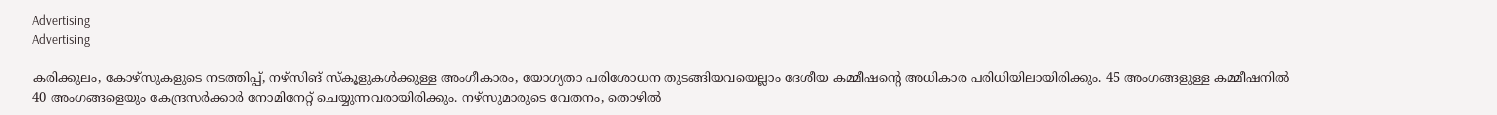Advertising
Advertising

കരിക്കുലം, കോഴ്സുകളുടെ നടത്തിപ്പ്, നഴ്സിങ് സ്കൂളുകള്‍ക്കുള്ള അംഗീകാരം, യോഗ്യതാ പരിശോധന തുടങ്ങിയവയെല്ലാം ദേശീയ കമ്മീഷന്‍റെ അധികാര പരിധിയിലായിരിക്കും. 45 അംഗങ്ങളുള്ള കമ്മീഷനില്‍ 40 അംഗങ്ങളെയും കേന്ദ്രസര്‍ക്കാര്‍ നോമിനേറ്റ് ചെയ്യുന്നവരായിരിക്കും. നഴ്സുമാരുടെ വേതനം, തൊഴില്‍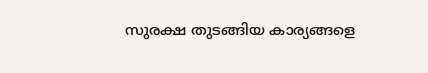സുരക്ഷ തുടങ്ങിയ കാര്യങ്ങളെ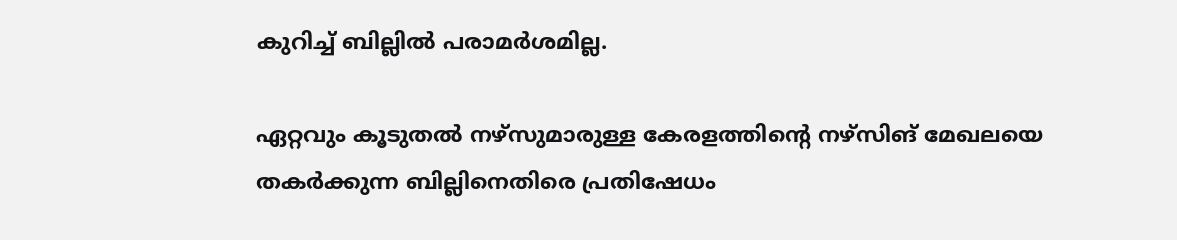കുറിച്ച് ബില്ലില്‍ പരാമര്‍ശമില്ല.

ഏറ്റവും കൂടുതല്‍ നഴ്സുമാരുള്ള കേരളത്തിന്‍റെ നഴ്സിങ് മേഖലയെ തകര്‍ക്കുന്ന ബില്ലിനെതിരെ പ്രതിഷേധം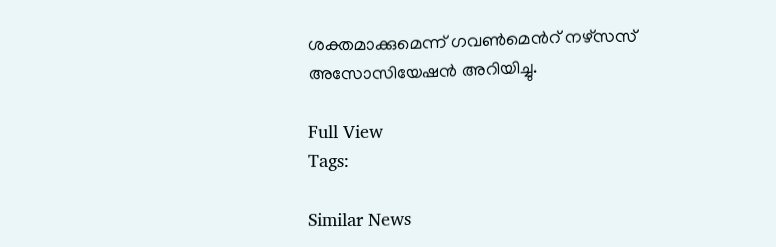ശക്തമാക്കുമെന്ന് ഗവണ്‍മെന്‍റ് നഴ്സസ് അസോസിയേഷന്‍ അറിയിച്ചു.

Full View
Tags:

Similar News